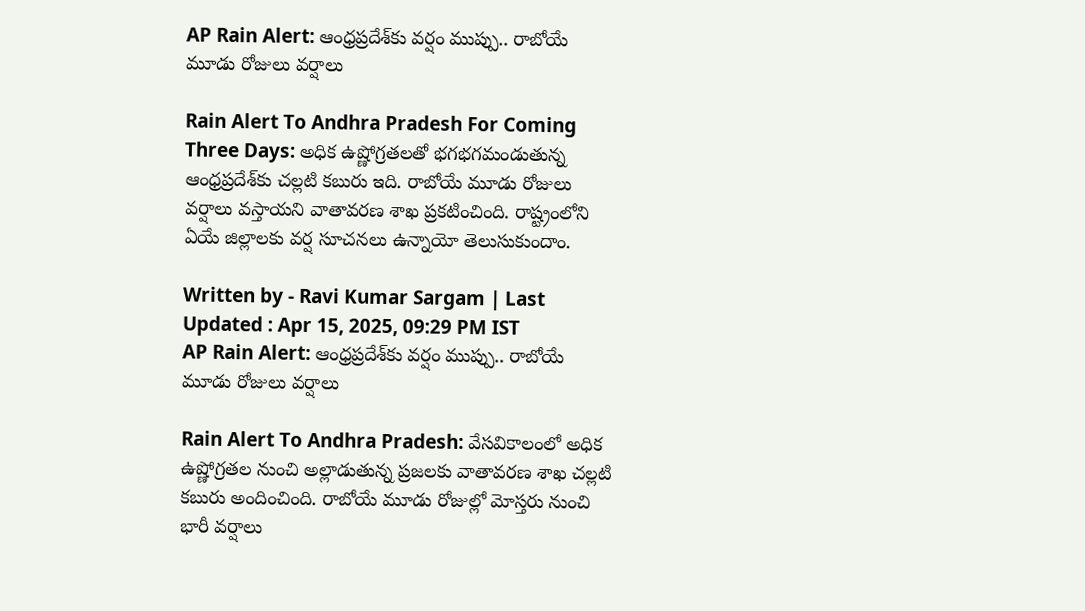AP Rain Alert: ఆంధ్రప్రదేశ్‌కు వర్షం ముప్పు.. రాబోయే మూడు రోజులు వర్షాలు

Rain Alert To Andhra Pradesh For Coming Three Days: అధిక ఉష్ణోగ్రతలతో భగభగమండుతున్న ఆంధ్రప్రదేశ్‌కు చల్లటి కబురు ఇది. రాబోయే మూడు రోజులు వర్షాలు వస్తాయని వాతావరణ శాఖ ప్రకటించింది. రాష్ట్రంలోని ఏయే జిల్లాలకు వర్ష సూచనలు ఉన్నాయో తెలుసుకుందాం.

Written by - Ravi Kumar Sargam | Last Updated : Apr 15, 2025, 09:29 PM IST
AP Rain Alert: ఆంధ్రప్రదేశ్‌కు వర్షం ముప్పు.. రాబోయే మూడు రోజులు వర్షాలు

Rain Alert To Andhra Pradesh: వేసవికాలంలో అధిక ఉష్ణోగ్రతల నుంచి అల్లాడుతున్న ప్రజలకు వాతావరణ శాఖ చల్లటి కబురు అందించింది. రాబోయే మూడు రోజుల్లో మోస్తరు నుంచి భారీ వర్షాలు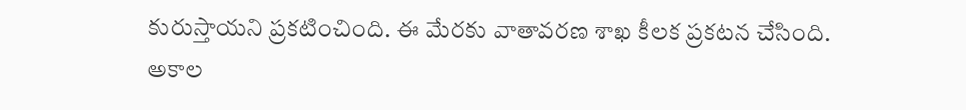కురుస్తాయని ప్రకటించింది. ఈ మేరకు వాతావరణ శాఖ కీలక ప్రకటన చేసింది. అకాల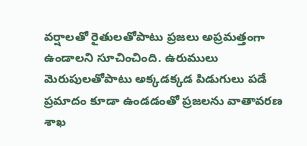వర్షాలతో రైతులతోపాటు ప్రజలు అప్రమత్తంగా ఉండాలని సూచించింది. ఉరుములు మెరుపులతోపాటు అక్కడక్కడ పిడుగులు పడే ప్రమాదం కూడా ఉండడంతో ప్రజలను వాతావరణ శాఖ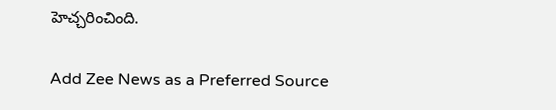హెచ్చరించింది.

Add Zee News as a Preferred Source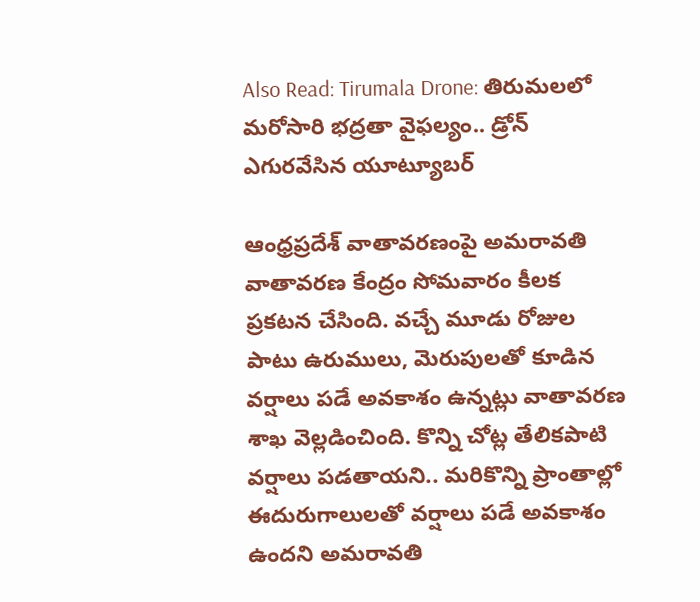Also Read: Tirumala Drone: తిరుమలలో మరోసారి భద్రతా వైఫల్యం.. డ్రోన్ ఎగురవేసిన యూట్యూబర్

ఆంధ్రప్రదేశ్‌ వాతావరణంపై అమరావతి వాతావరణ కేంద్రం సోమవారం కీలక ప్రకటన చేసింది. వచ్చే మూడు రోజుల పాటు ఉరుములు, మెరుపులతో కూడిన వర్షాలు పడే అవకాశం ఉన్నట్లు వాతావరణ శాఖ వెల్లడించింది. కొన్ని చోట్ల తేలికపాటి వర్షాలు పడతాయని.. మరికొన్ని ప్రాంతాల్లో ఈదురుగాలులతో వర్షాలు పడే అవకాశం ఉందని అమరావతి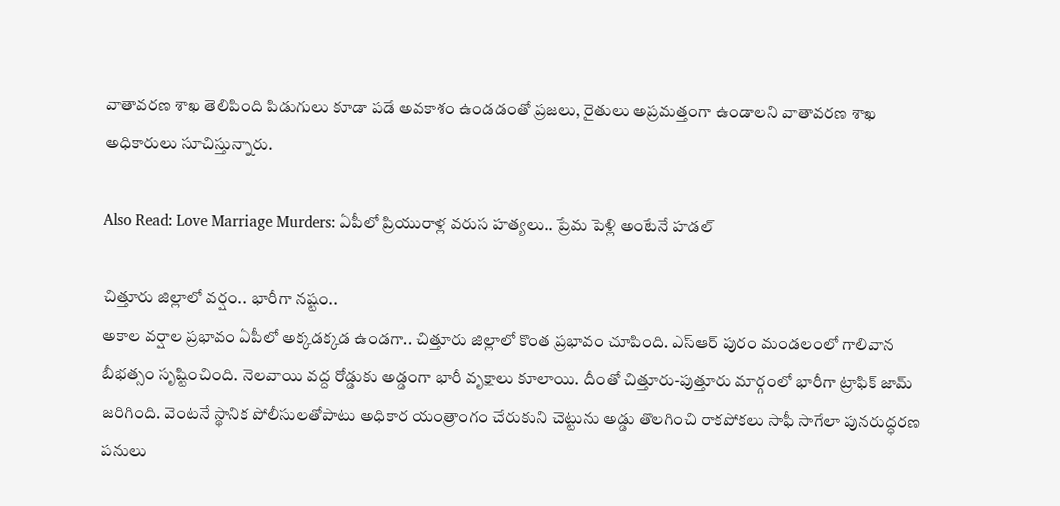వాతావరణ శాఖ తెలిపింది పిడుగులు కూడా పడే అవకాశం ఉండడంతో ప్రజలు, రైతులు అప్రమత్తంగా ఉండాలని వాతావరణ శాఖ అధికారులు సూచిస్తున్నారు.

Also Read: Love Marriage Murders: ఏపీలో ప్రియురాళ్ల వరుస హత్యలు.. ప్రేమ పెళ్లి అంటేనే హడల్‌

చిత్తూరు జిల్లాలో వర్షం.. భారీగా నష్టం..
అకాల వర్షాల ప్రభావం ఏపీలో అక్కడక్కడ ఉండగా.. చిత్తూరు జిల్లాలో కొంత ప్రభావం చూపింది. ఎస్ఆర్ పురం మండలంలో గాలివాన బీభత్సం సృష్టించింది. నెలవాయి వద్ద రోడ్డుకు అడ్డంగా భారీ వృక్షాలు కూలాయి. దీంతో చిత్తూరు-పుత్తూరు మార్గంలో భారీగా ట్రాఫిక్ జామ్ జరిగింది. వెంటనే స్థానిక పోలీసులతోపాటు అధికార యంత్రాంగం చేరుకుని చెట్టును అడ్డు తొలగించి రాకపోకలు సాఫీ సాగేలా పునరుద్ధరణ పనులు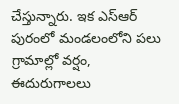చేస్తున్నారు. ఇక ఎస్‌ఆర్‌ పురంలో మండలంలోని పలు గ్రామాల్లో వర్షం, ఈదురుగాలలు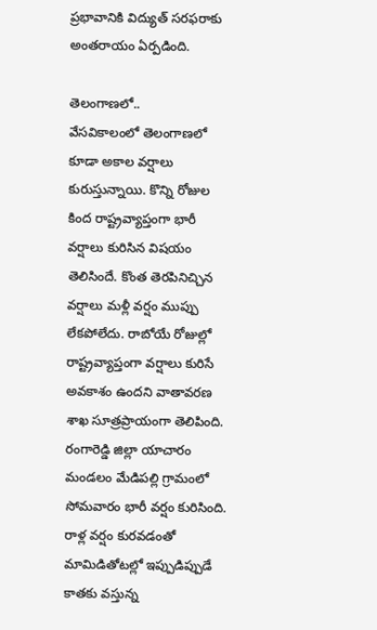ప్రభావానికి విద్యుత్ సరఫరాకు అంతరాయం ఏర్పడింది.

తెలంగాణలో..
వేసవికాలంలో తెలంగాణలో కూడా అకాల వర్షాలు కురుస్తున్నాయి. కొన్ని రోజుల కింద రాష్ట్రవ్యాప్తంగా భారీ వర్షాలు కురిసిన విషయం తెలిసిందే. కొంత తెరపినిచ్చిన వర్షాలు మళ్లీ వర్షం ముప్పు లేకపోలేదు. రాబోయే రోజుల్లో రాష్ట్రవ్యాప్తంగా వర్షాలు కురిసే అవకాశం ఉందని వాతావరణ శాఖ సూత్రప్రాయంగా తెలిపింది. రంగారెడ్డి జిల్లా యాచారం మండలం మేడిపల్లి గ్రామంలో సోమవారం భారీ వర్షం కురిసింది. రాళ్ల వర్షం కురవడంతో మామిడితోటల్లో ఇప్పుడిప్పుడే కాతకు వస్తున్న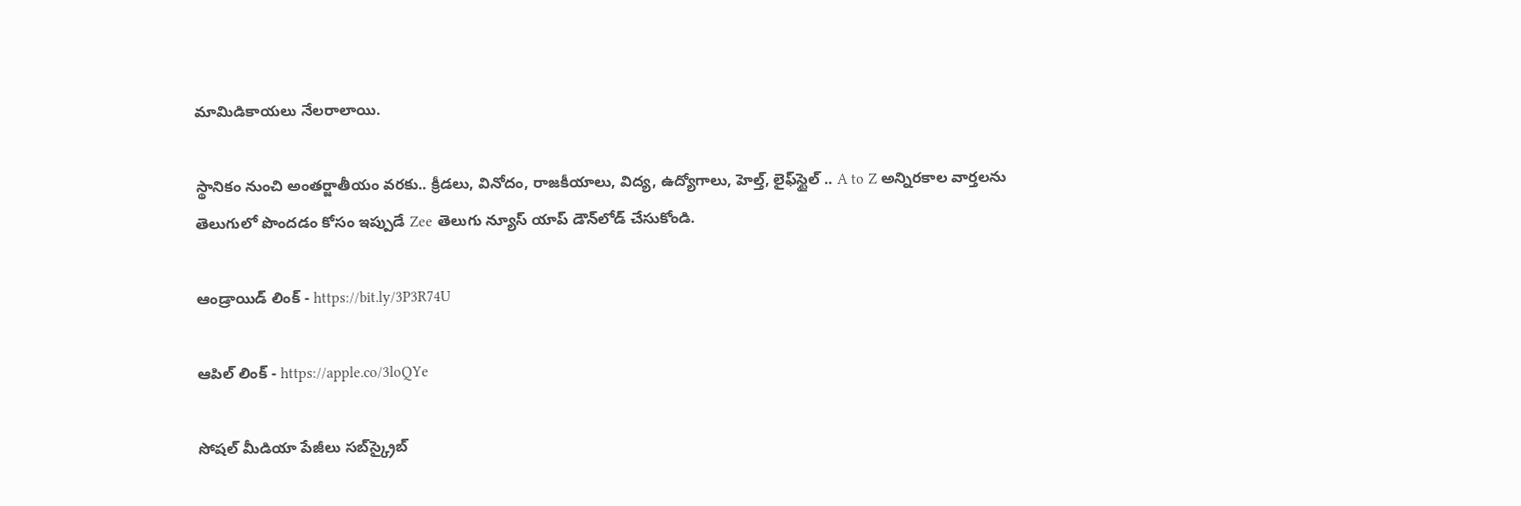మామిడికాయలు నేలరాలాయి.

స్థానికం నుంచి అంతర్జాతీయం వరకు.. క్రీడలు, వినోదం, రాజకీయాలు, విద్య, ఉద్యోగాలు, హెల్త్, లైఫ్‌స్టైల్ .. A to Z అన్నిరకాల వార్తలను తెలుగులో పొందడం కోసం ఇప్పుడే Zee తెలుగు న్యూస్ యాప్ డౌన్‌లోడ్ చేసుకోండి.

ఆండ్రాయిడ్ లింక్ - https://bit.ly/3P3R74U

ఆపిల్ లింక్ - https://apple.co/3loQYe

సోషల్ మీడియా పేజీలు సబ్‌స్క్రైబ్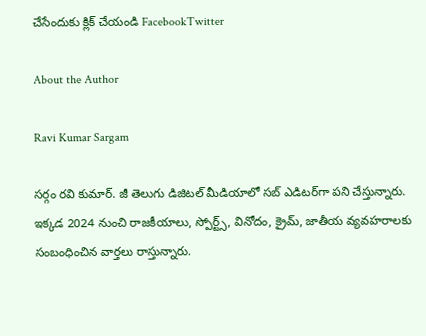చేసేందుకు క్లిక్ చేయండి FacebookTwitter

About the Author

Ravi Kumar Sargam

సర్గం రవి కుమార్‌. జీ తెలుగు డిజిటల్ మీడియాలో సబ్ ఎడిటర్‌గా పని చేస్తున్నారు. ఇక్కడ 2024 నుంచి రాజకీయాలు, స్పోర్ట్స్, వినోదం, క్రైమ్, జాతీయ వ్యవహరాలకు సంబంధించిన వార్తలు రాస్తున్నారు.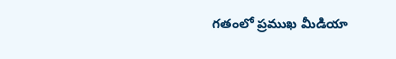గతంలో ప్రముఖ మీడియా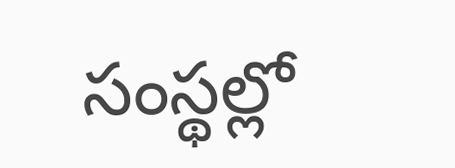సంస్థల్లో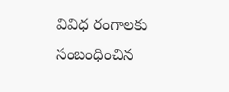వివిధ రంగాలకు సంబంధించిన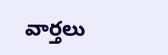వార్తలు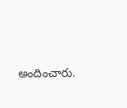అందించారు.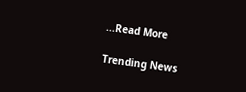...Read More

Trending News